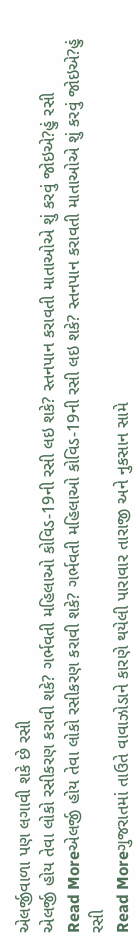એલર્જીવાળા પણ લગાવી શકે છે રસી
એલર્જી હોય તેવા લોકો રસીકરણ કરાવી શકે? ગર્ભવતી મહિલાઓ કોવિડ-19ની રસી લઇ શકે? સ્તનપાન કરાવતી માતાઓએ શું કરવું જોઇએ?હું રસી
Read Moreએલર્જી હોય તેવા લોકો રસીકરણ કરાવી શકે? ગર્ભવતી મહિલાઓ કોવિડ-19ની રસી લઇ શકે? સ્તનપાન કરાવતી માતાઓએ શું કરવું જોઇએ?હું રસી
Read Moreગુજરાતમાં તાઉતે વાવાઝોડાને કારણે થયેલી પારાવાર તારાજી અને નુકસાન સામે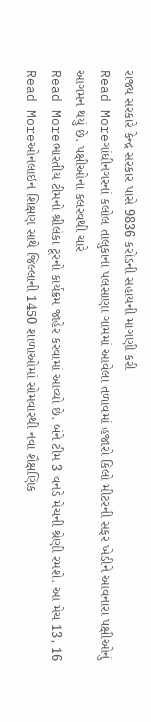રાજ્ય સરકારે કેન્દ્ર સરકાર પાસે 9836 કરોડની સહાયની માગણી કરી
Read Moreગાંધીનગરનાં કલોલ તાલુકાના પલસાણા ગામમાં આવેલા તળાવમાં હજારો કિલો મીટરની સફર ખેડીને આવનારા પક્ષીઓનું આગમન થયું છે. પક્ષીઓના કલરવથી ચારે
Read Moreભારતીય ટીમનો શ્રીલંકા ટૂરનો કાર્યક્રમ જાહેર કરવામાં આવ્યો છે. બંને ટીમ 3 વનડે મેચની શ્રેણી રમશે. આ મેચ 13, 16
Read Moreઓનલાઇન શિક્ષણ સાથે જિલ્લાની 1450 શાળાઓમાં સોમવારથી નવા શૈક્ષણિક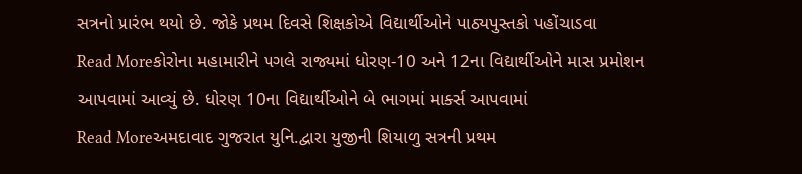સત્રનો પ્રારંભ થયો છે. જોકે પ્રથમ દિવસે શિક્ષકોએ વિદ્યાર્થીઓને પાઠ્યપુસ્તકો પહોંચાડવા
Read Moreકોરોના મહામારીને પગલે રાજ્યમાં ધોરણ-10 અને 12ના વિદ્યાર્થીઓને માસ પ્રમોશન આપવામાં આવ્યું છે. ધોરણ 10ના વિદ્યાર્થીઓને બે ભાગમાં માર્ક્સ આપવામાં
Read Moreઅમદાવાદ ગુજરાત યુનિ.દ્વારા યુજીની શિયાળુ સત્રની પ્રથમ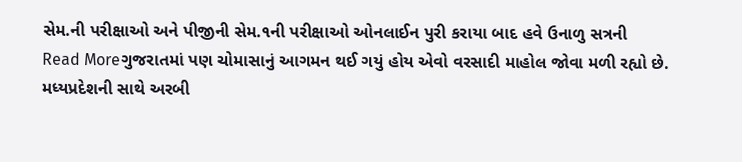સેમ.ની પરીક્ષાઓ અને પીજીની સેમ.૧ની પરીક્ષાઓ ઓનલાઈન પુરી કરાયા બાદ હવે ઉનાળુ સત્રની
Read Moreગુજરાતમાં પણ ચોમાસાનું આગમન થઈ ગયું હોય એવો વરસાદી માહોલ જોવા મળી રહ્યો છે. મધ્યપ્રદેશની સાથે અરબી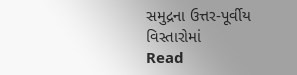સમુદ્રના ઉત્તર-પૂર્વીય વિસ્તારોમાં
Read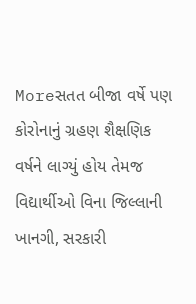Moreસતત બીજા વર્ષે પણ કોરોનાનું ગ્રહણ શૈક્ષણિક વર્ષને લાગ્યું હોય તેમજ વિદ્યાર્થીઓ વિના જિલ્લાની ખાનગી, સરકારી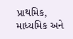પ્રાથમિક, માધ્યમિક અને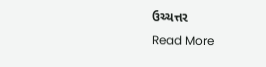ઉચ્ચત્તર
Read More